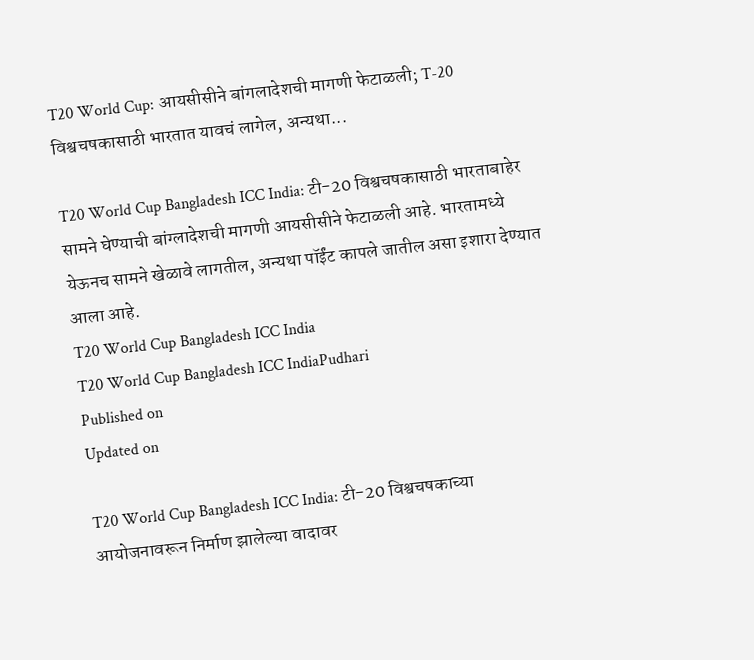T20 World Cup: आयसीसीने बांगलादेशची मागणी फेटाळली; T-20 विश्वचषकासाठी भारतात यावचं लागेल, अन्यथा...

T20 World Cup Bangladesh ICC India: टी-20 विश्वचषकासाठी भारताबाहेर सामने घेण्याची बांग्लादेशची मागणी आयसीसीने फेटाळली आहे. भारतामध्ये येऊनच सामने खेळावे लागतील, अन्यथा पॉईंट कापले जातील असा इशारा देण्यात आला आहे.
T20 World Cup Bangladesh ICC India
T20 World Cup Bangladesh ICC IndiaPudhari
Published on
Updated on

T20 World Cup Bangladesh ICC India: टी-20 विश्वचषकाच्या आयोजनावरून निर्माण झालेल्या वादावर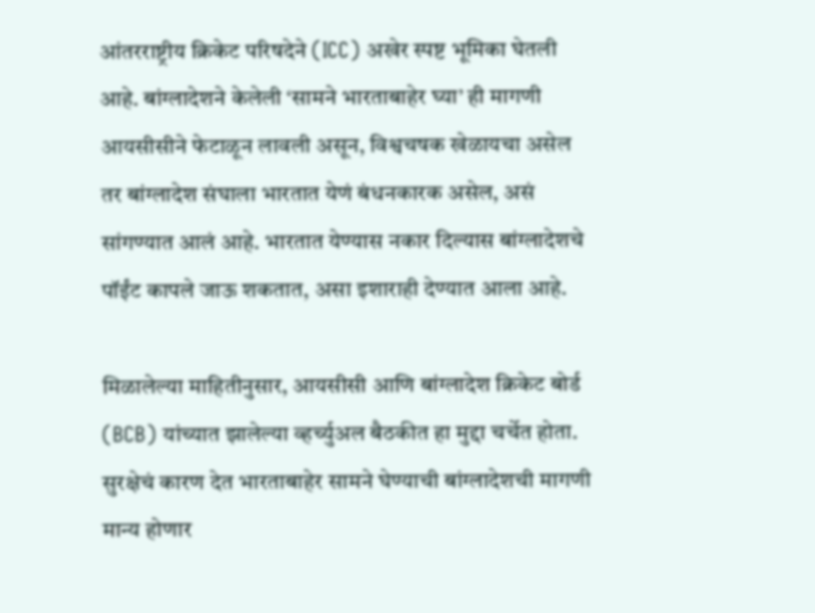आंतरराष्ट्रीय क्रिकेट परिषदेने (ICC) अखेर स्पष्ट भूमिका घेतली आहे. बांग्लादेशने केलेली ‘सामने भारताबाहेर घ्या’ ही मागणी आयसीसीने फेटाळून लावली असून, विश्वचषक खेळायचा असेल तर बांग्लादेश संघाला भारतात येणं बंधनकारक असेल, असं सांगण्यात आलं आहे. भारतात येण्यास नकार दिल्यास बांग्लादेशचे पॉईंट कापले जाऊ शकतात, असा इशाराही देण्यात आला आहे.

मिळालेल्या माहितीनुसार, आयसीसी आणि बांग्लादेश क्रिकेट बोर्ड (BCB) यांच्यात झालेल्या व्हर्च्युअल बैठकीत हा मुद्दा चर्चेत होता. सुरक्षेचं कारण देत भारताबाहेर सामने घेण्याची बांग्लादेशची मागणी मान्य होणार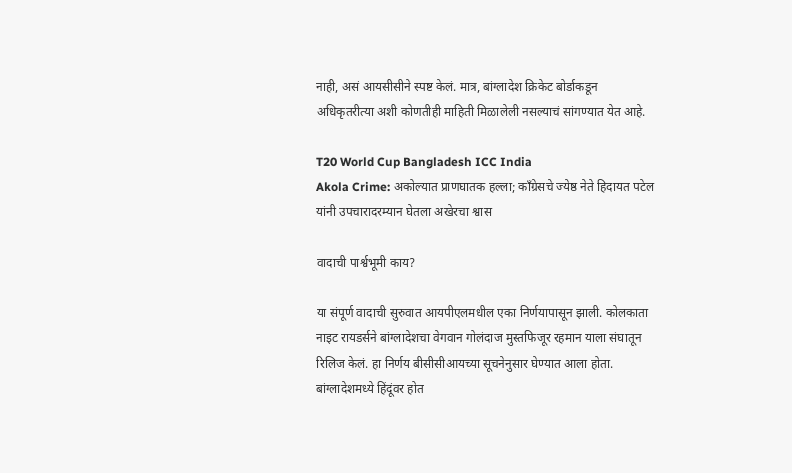नाही, असं आयसीसीने स्पष्ट केलं. मात्र, बांग्लादेश क्रिकेट बोर्डाकडून अधिकृतरीत्या अशी कोणतीही माहिती मिळालेली नसल्याचं सांगण्यात येत आहे.

T20 World Cup Bangladesh ICC India
Akola Crime: अकोल्यात प्राणघातक हल्ला; काँग्रेसचे ज्येष्ठ नेते हिदायत पटेल यांनी उपचारादरम्यान घेतला अखेरचा श्वास

वादाची पार्श्वभूमी काय?

या संपूर्ण वादाची सुरुवात आयपीएलमधील एका निर्णयापासून झाली. कोलकाता नाइट रायडर्सने बांग्लादेशचा वेगवान गोलंदाज मुस्तफिजूर रहमान याला संघातून रिलिज केलं. हा निर्णय बीसीसीआयच्या सूचनेनुसार घेण्यात आला होता. बांग्लादेशमध्ये हिंदूंवर होत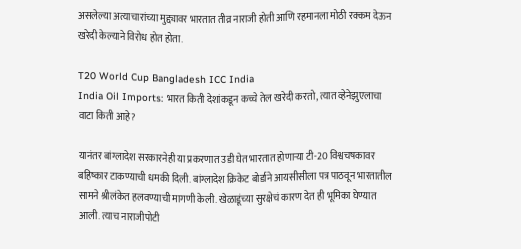असलेल्या अत्याचारांच्या मुद्द्यावर भारतात तीव्र नाराजी होती आणि रहमानला मोठी रक्कम देऊन खरेदी केल्याने विरोध होत होता.

T20 World Cup Bangladesh ICC India
India Oil Imports: भारत किती देशांकडून कच्चे तेल खरेदी करतो, त्यात व्हेनेझुएलाचा वाटा किती आहे?

यानंतर बांग्लादेश सरकारनेही या प्रकरणात उडी घेत भारतात होणाऱ्या टी-20 विश्वचषकावर बहिष्कार टाकण्याची धमकी दिली. बांग्लादेश क्रिकेट बोर्डाने आयसीसीला पत्र पाठवून भारतातील सामने श्रीलंकेत हलवण्याची मागणी केली. खेळाडूंच्या सुरक्षेचं कारण देत ही भूमिका घेण्यात आली. त्याच नाराजीपोटी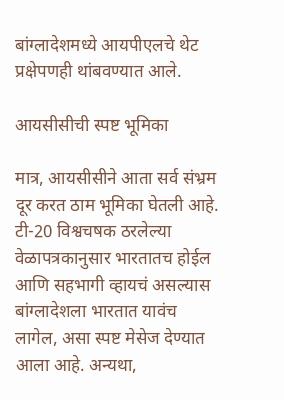बांग्लादेशमध्ये आयपीएलचे थेट प्रक्षेपणही थांबवण्यात आले.

आयसीसीची स्पष्ट भूमिका

मात्र, आयसीसीने आता सर्व संभ्रम दूर करत ठाम भूमिका घेतली आहे. टी-20 विश्वचषक ठरलेल्या वेळापत्रकानुसार भारतातच होईल आणि सहभागी व्हायचं असल्यास बांग्लादेशला भारतात यावंच लागेल, असा स्पष्ट मेसेज देण्यात आला आहे. अन्यथा,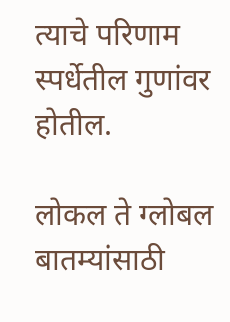त्याचे परिणाम स्पर्धेतील गुणांवर होतील.

लोकल ते ग्लोबल बातम्यांसाठी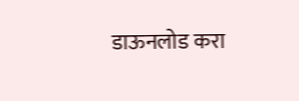डाऊनलोड करा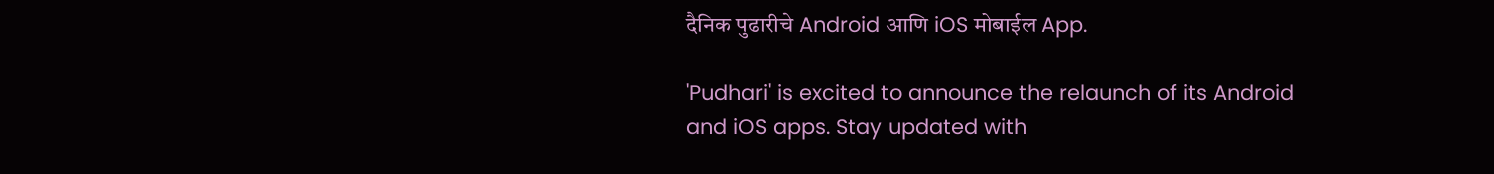दैनिक पुढारीचे Android आणि iOS मोबाईल App.

'Pudhari' is excited to announce the relaunch of its Android and iOS apps. Stay updated with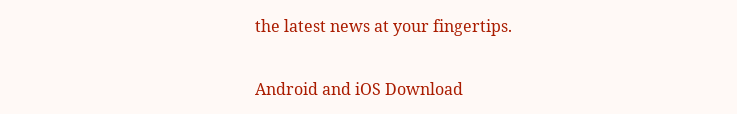the latest news at your fingertips.

Android and iOS Download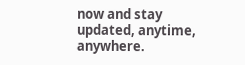now and stay updated, anytime, anywhere.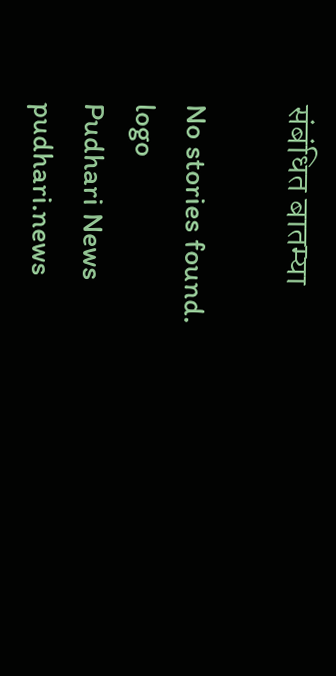संबंधित बातम्या

No stories found.
logo
Pudhari News
pudhari.news